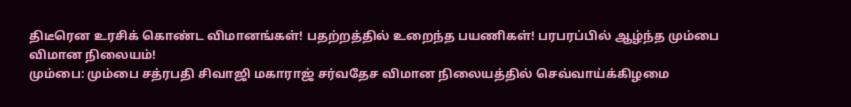திடீரென உரசிக் கொண்ட விமானங்கள்! பதற்றத்தில் உறைந்த பயணிகள்! பரபரப்பில் ஆழ்ந்த மும்பை விமான நிலையம்!
மும்பை: மும்பை சத்ரபதி சிவாஜி மகாராஜ் சர்வதேச விமான நிலையத்தில் செவ்வாய்க்கிழமை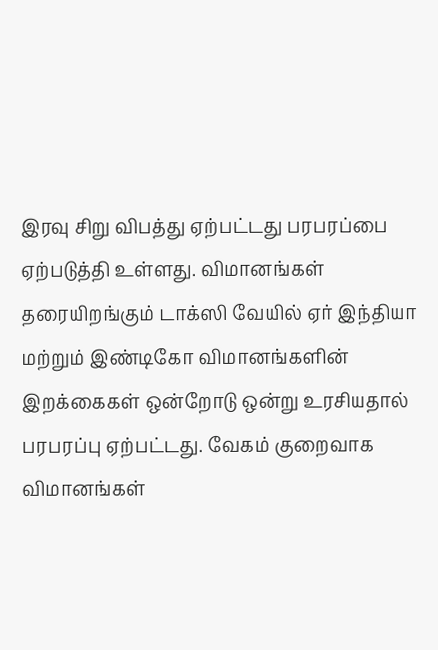இரவு சிறு விபத்து ஏற்பட்டது பரபரப்பை ஏற்படுத்தி உள்ளது. விமானங்கள் தரையிறங்கும் டாக்ஸி வேயில் ஏர் இந்தியா மற்றும் இண்டிகோ விமானங்களின் இறக்கைகள் ஒன்றோடு ஒன்று உரசியதால் பரபரப்பு ஏற்பட்டது. வேகம் குறைவாக விமானங்கள்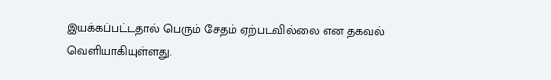இயக்கப்பட்டதால் பெரும் சேதம் ஏற்படவில்லை என தகவல் வெளியாகியுள்ளது.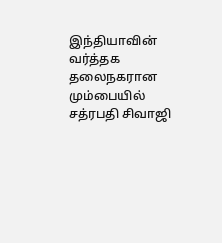இந்தியாவின் வர்த்தக தலைநகரான மும்பையில் சத்ரபதி சிவாஜி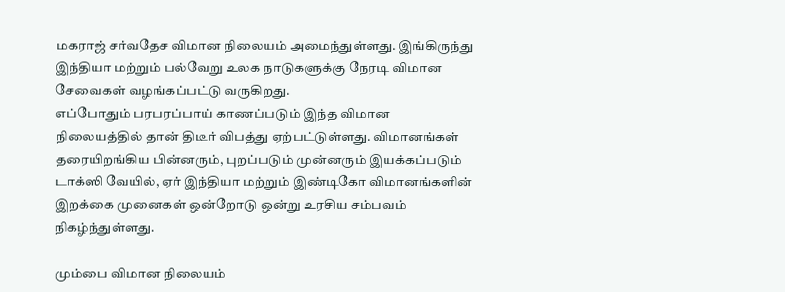மகராஜ் சர்வதேச விமான நிலையம் அமைந்துள்ளது. இங்கிருந்து இந்தியா மற்றும் பல்வேறு உலக நாடுகளுக்கு நேரடி விமான சேவைகள் வழங்கப்பட்டு வருகிறது.
எப்போதும் பரபரப்பாய் காணப்படும் இந்த விமான நிலையத்தில் தான் திடீர் விபத்து ஏற்பட்டுள்ளது. விமானங்கள் தரையிறங்கிய பின்னரும், புறப்படும் முன்னரும் இயக்கப்படும் டாக்ஸி வேயில், ஏர் இந்தியா மற்றும் இண்டிகோ விமானங்களின் இறக்கை முனைகள் ஒன்றோடு ஒன்று உரசிய சம்பவம் நிகழ்ந்துள்ளது.

மும்பை விமான நிலையம்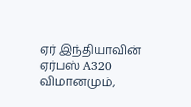ஏர் இந்தியாவின் ஏர்பஸ் A320 விமானமும்,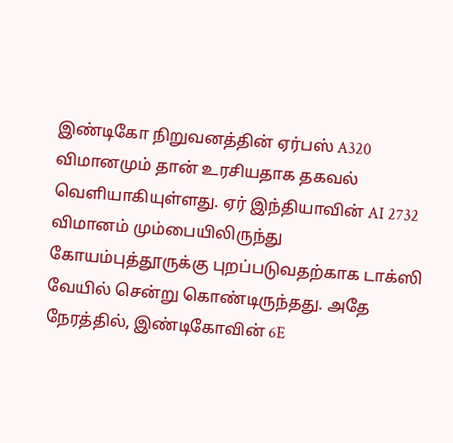இண்டிகோ நிறுவனத்தின் ஏர்பஸ் A320 விமானமும் தான் உரசியதாக தகவல் வெளியாகியுள்ளது. ஏர் இந்தியாவின் AI 2732 விமானம் மும்பையிலிருந்து கோயம்புத்தூருக்கு புறப்படுவதற்காக டாக்ஸி வேயில் சென்று கொண்டிருந்தது. அதே நேரத்தில், இண்டிகோவின் 6E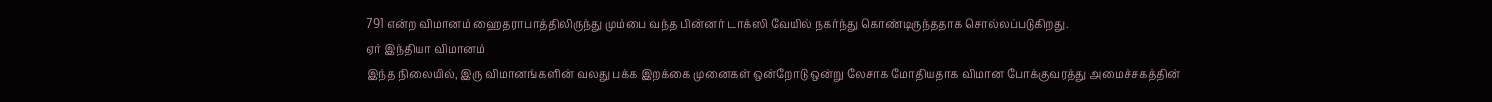791 என்ற விமானம் ஹைதராபாத்திலிருந்து மும்பை வந்த பின்னர் டாக்ஸி வேயில் நகர்ந்து கொண்டிருந்ததாக சொல்லப்படுகிறது.
ஏர் இந்தியா விமானம்
இந்த நிலையில், இரு விமானங்களின் வலது பக்க இறக்கை முனைகள் ஒன்றோடு ஒன்று லேசாக மோதியதாக விமான போக்குவரத்து அமைச்சகத்தின்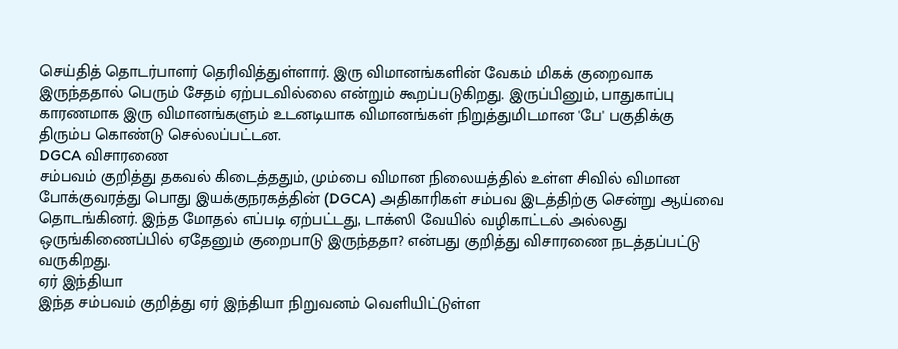செய்தித் தொடர்பாளர் தெரிவித்துள்ளார். இரு விமானங்களின் வேகம் மிகக் குறைவாக இருந்ததால் பெரும் சேதம் ஏற்படவில்லை என்றும் கூறப்படுகிறது. இருப்பினும், பாதுகாப்பு காரணமாக இரு விமானங்களும் உடனடியாக விமானங்கள் நிறுத்துமிடமான 'பே' பகுதிக்கு திரும்ப கொண்டு செல்லப்பட்டன.
DGCA விசாரணை
சம்பவம் குறித்து தகவல் கிடைத்ததும், மும்பை விமான நிலையத்தில் உள்ள சிவில் விமான போக்குவரத்து பொது இயக்குநரகத்தின் (DGCA) அதிகாரிகள் சம்பவ இடத்திற்கு சென்று ஆய்வை தொடங்கினர். இந்த மோதல் எப்படி ஏற்பட்டது, டாக்ஸி வேயில் வழிகாட்டல் அல்லது ஒருங்கிணைப்பில் ஏதேனும் குறைபாடு இருந்ததா? என்பது குறித்து விசாரணை நடத்தப்பட்டு வருகிறது.
ஏர் இந்தியா
இந்த சம்பவம் குறித்து ஏர் இந்தியா நிறுவனம் வெளியிட்டுள்ள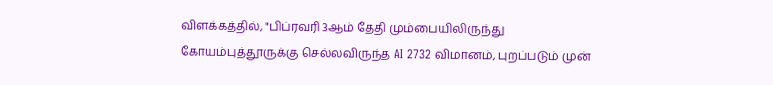விளக்கத்தில், "பிப்ரவரி 3ஆம் தேதி மும்பையிலிருந்து கோயம்புத்தூருக்கு செல்லவிருந்த AI 2732 விமானம், புறப்படும் முன்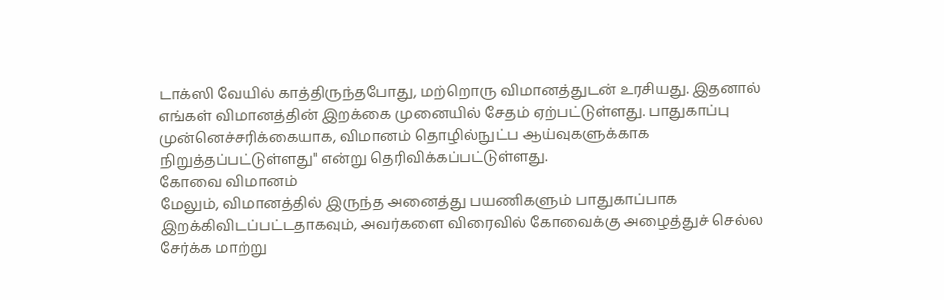டாக்ஸி வேயில் காத்திருந்தபோது, மற்றொரு விமானத்துடன் உரசியது. இதனால் எங்கள் விமானத்தின் இறக்கை முனையில் சேதம் ஏற்பட்டுள்ளது. பாதுகாப்பு முன்னெச்சரிக்கையாக, விமானம் தொழில்நுட்ப ஆய்வுகளுக்காக நிறுத்தப்பட்டுள்ளது" என்று தெரிவிக்கப்பட்டுள்ளது.
கோவை விமானம்
மேலும், விமானத்தில் இருந்த அனைத்து பயணிகளும் பாதுகாப்பாக இறக்கிவிடப்பட்டதாகவும், அவர்களை விரைவில் கோவைக்கு அழைத்துச் செல்ல சேர்க்க மாற்று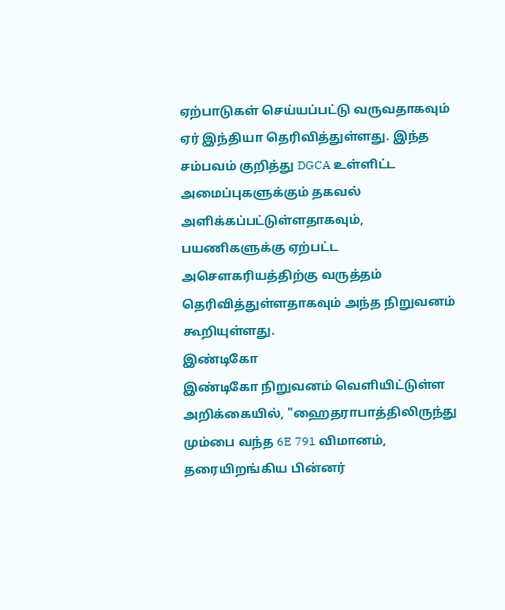ஏற்பாடுகள் செய்யப்பட்டு வருவதாகவும் ஏர் இந்தியா தெரிவித்துள்ளது. இந்த சம்பவம் குறித்து DGCA உள்ளிட்ட அமைப்புகளுக்கும் தகவல் அளிக்கப்பட்டுள்ளதாகவும், பயணிகளுக்கு ஏற்பட்ட அசௌகரியத்திற்கு வருத்தம் தெரிவித்துள்ளதாகவும் அந்த நிறுவனம் கூறியுள்ளது.
இண்டிகோ
இண்டிகோ நிறுவனம் வெளியிட்டுள்ள அறிக்கையில், "ஹைதராபாத்திலிருந்து மும்பை வந்த 6E 791 விமானம், தரையிறங்கிய பின்னர்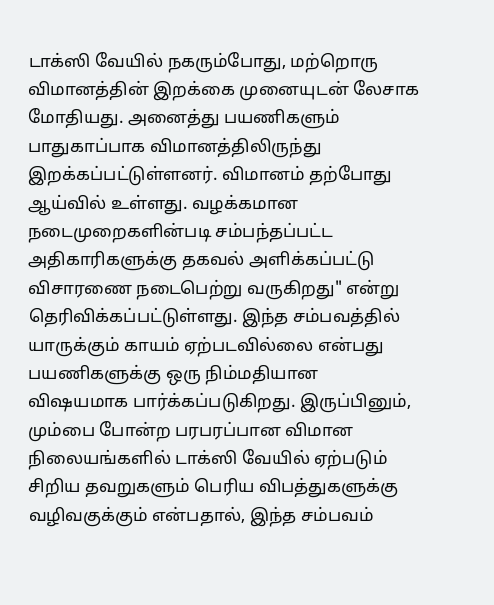டாக்ஸி வேயில் நகரும்போது, மற்றொரு விமானத்தின் இறக்கை முனையுடன் லேசாக மோதியது. அனைத்து பயணிகளும் பாதுகாப்பாக விமானத்திலிருந்து இறக்கப்பட்டுள்ளனர். விமானம் தற்போது ஆய்வில் உள்ளது. வழக்கமான நடைமுறைகளின்படி சம்பந்தப்பட்ட அதிகாரிகளுக்கு தகவல் அளிக்கப்பட்டு விசாரணை நடைபெற்று வருகிறது" என்று தெரிவிக்கப்பட்டுள்ளது. இந்த சம்பவத்தில் யாருக்கும் காயம் ஏற்படவில்லை என்பது பயணிகளுக்கு ஒரு நிம்மதியான விஷயமாக பார்க்கப்படுகிறது. இருப்பினும், மும்பை போன்ற பரபரப்பான விமான நிலையங்களில் டாக்ஸி வேயில் ஏற்படும் சிறிய தவறுகளும் பெரிய விபத்துகளுக்கு வழிவகுக்கும் என்பதால், இந்த சம்பவம்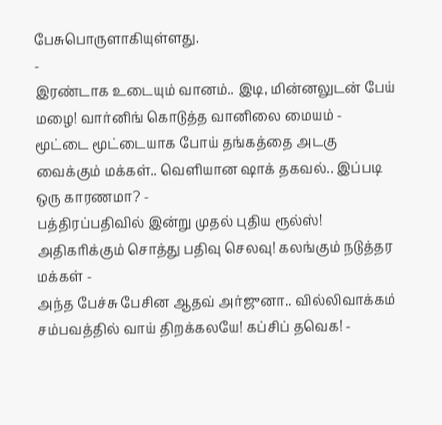பேசுபொருளாகியுள்ளது.
-
இரண்டாக உடையும் வானம்.. இடி, மின்னலுடன் பேய் மழை! வார்னிங் கொடுத்த வானிலை மையம் -
மூட்டை மூட்டையாக போய் தங்கத்தை அடகு வைக்கும் மக்கள்.. வெளியான ஷாக் தகவல்.. இப்படி ஒரு காரணமா? -
பத்திரப்பதிவில் இன்று முதல் புதிய ரூல்ஸ்! அதிகரிக்கும் சொத்து பதிவு செலவு! கலங்கும் நடுத்தர மக்கள் -
அந்த பேச்சு பேசின ஆதவ் அர்ஜுனா.. வில்லிவாக்கம் சம்பவத்தில் வாய் திறக்கலயே! கப்சிப் தவெக! -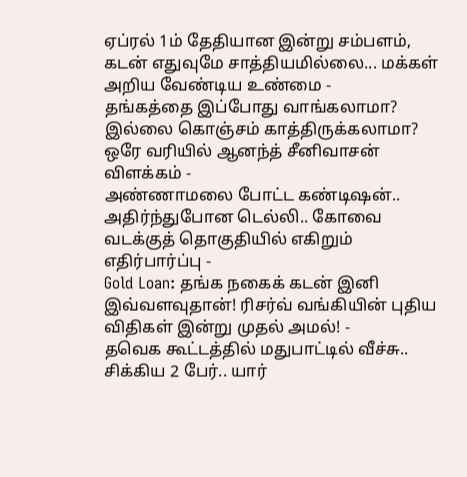ஏப்ரல் 1ம் தேதியான இன்று சம்பளம், கடன் எதுவுமே சாத்தியமில்லை... மக்கள் அறிய வேண்டிய உண்மை -
தங்கத்தை இப்போது வாங்கலாமா? இல்லை கொஞ்சம் காத்திருக்கலாமா? ஒரே வரியில் ஆனந்த் சீனிவாசன் விளக்கம் -
அண்ணாமலை போட்ட கண்டிஷன்.. அதிர்ந்துபோன டெல்லி.. கோவை வடக்குத் தொகுதியில் எகிறும் எதிர்பார்ப்பு -
Gold Loan: தங்க நகைக் கடன் இனி இவ்வளவுதான்! ரிசர்வ் வங்கியின் புதிய விதிகள் இன்று முதல் அமல்! -
தவெக கூட்டத்தில் மதுபாட்டில் வீச்சு.. சிக்கிய 2 பேர்.. யார்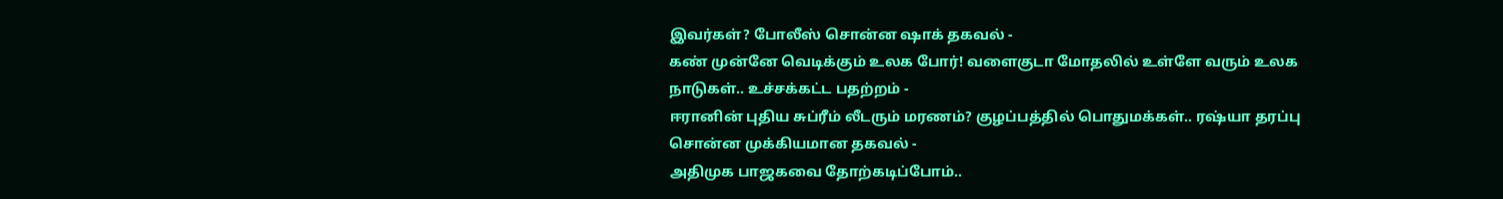இவர்கள்? போலீஸ் சொன்ன ஷாக் தகவல் -
கண் முன்னே வெடிக்கும் உலக போர்! வளைகுடா மோதலில் உள்ளே வரும் உலக நாடுகள்.. உச்சக்கட்ட பதற்றம் -
ஈரானின் புதிய சுப்ரீம் லீடரும் மரணம்? குழப்பத்தில் பொதுமக்கள்.. ரஷ்யா தரப்பு சொன்ன முக்கியமான தகவல் -
அதிமுக பாஜகவை தோற்கடிப்போம்..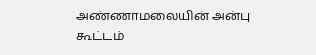அண்ணாமலையின் அன்பு கூட்டம்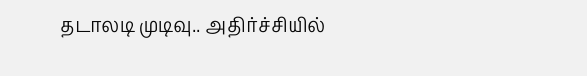தடாலடி முடிவு.. அதிர்ச்சியில்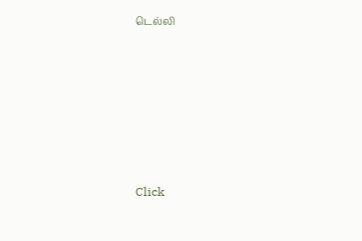டெல்லி












Click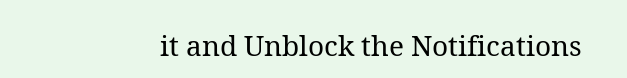it and Unblock the Notifications